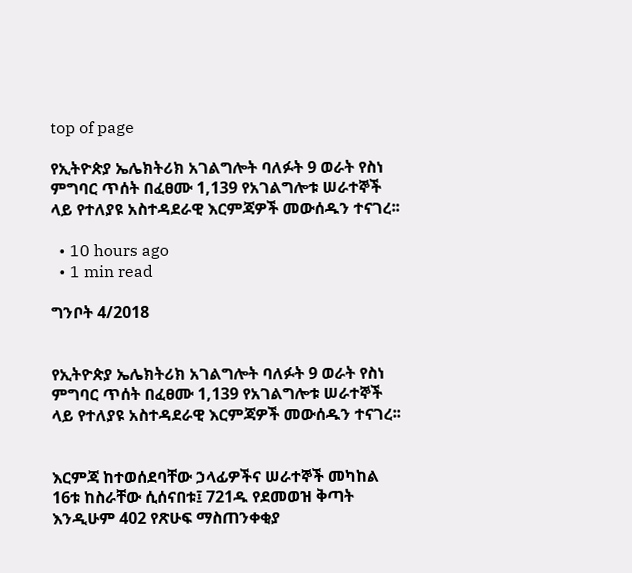top of page

የኢትዮጵያ ኤሌክትሪክ አገልግሎት ባለፉት 9 ወራት የስነ ምግባር ጥሰት በፈፀሙ 1,139 የአገልግሎቱ ሠራተኞች ላይ የተለያዩ አስተዳደራዊ እርምጃዎች መውሰዱን ተናገረ፡፡

  • 10 hours ago
  • 1 min read

ግንቦት 4/2018


የኢትዮጵያ ኤሌክትሪክ አገልግሎት ባለፉት 9 ወራት የስነ ምግባር ጥሰት በፈፀሙ 1,139 የአገልግሎቱ ሠራተኞች ላይ የተለያዩ አስተዳደራዊ እርምጃዎች መውሰዱን ተናገረ፡፡


እርምጃ ከተወሰደባቸው ኃላፊዎችና ሠራተኞች መካከል 16ቱ ከስራቸው ሲሰናበቱ፤ 721ዱ የደመወዝ ቅጣት እንዲሁም 402 የጽሁፍ ማስጠንቀቂያ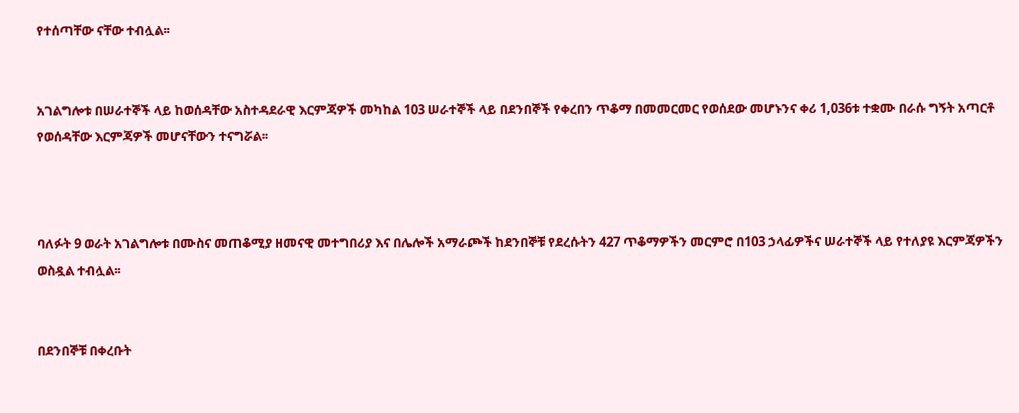የተሰጣቸው ናቸው ተብሏል፡፡


አገልግሎቱ በሠራተኞች ላይ ከወሰዳቸው አስተዳደራዊ እርምጃዎች መካከል 103 ሠራተኞች ላይ በደንበኞች የቀረበን ጥቆማ በመመርመር የወሰደው መሆኑንና ቀሪ 1,036ቱ ተቋሙ በራሱ ግኝት አጣርቶ የወሰዳቸው እርምጃዎች መሆናቸውን ተናግሯል፡፡



ባለፉት 9 ወራት አገልግሎቱ በሙስና መጠቆሚያ ዘመናዊ መተግበሪያ እና በሌሎች አማራጮች ከደንበኞቹ የደረሱትን 427 ጥቆማዎችን መርምሮ በ103 ኃላፊዎችና ሠራተኞች ላይ የተለያዩ እርምጃዎችን ወስዷል ተብሏል፡፡


በደንበኞቹ በቀረቡት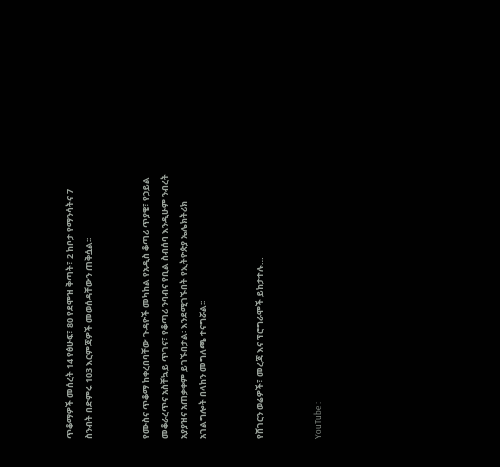ጥቆማዎች መሰረት 14 የፅሁፍ፣ 80 የደሞዝ ቅጣት፣ 2 ከቦታ የማንሳትና 7 ስንብት በድምሩ 103 እርምጃዎች መወሰዳቸውን ጠቅሷል፡፡


የሙስና ጥቆማ ከቀረበባቸው ጉዳዮች መካከል የአዲስ ቆጣሪ ጥያቄ፣ የኃይል መቆራረጥና አስቸኳይ ጥገና፣ የቆጣሪ ንባብና የቢል ስብሰባ እንዲሁም ንብረት አያያዝና አጠቃቀም ይገኙበታል፡ እንደሚገኙበት የኢትዮጵያ ኤሌክትሪክ አገልግሎት በላከን መግለጫ ተናግሯል፡፡


የሸገርን ወሬዎች፣ መረጃ እና ፕሮግራሞች ይከታተሉ…


YouTube :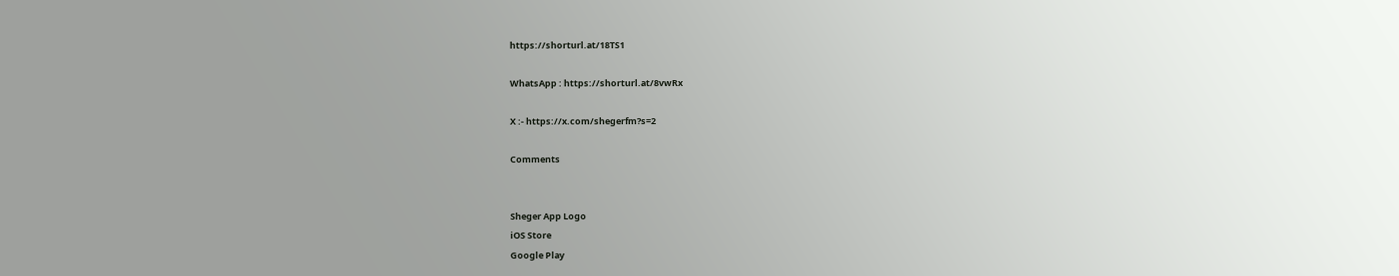https://shorturl.at/18TS1

WhatsApp : https://shorturl.at/8vwRx

X :- https://x.com/shegerfm?s=2

Comments


Sheger App Logo
iOS Store
Google Play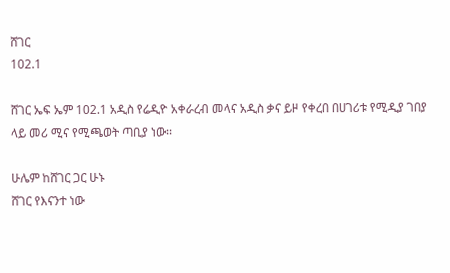ሸገር
102.1

ሸገር ኤፍ ኤም 102.1 አዲስ የሬዲዮ አቀራረብ መላና አዲስ ቃና ይዞ የቀረበ በሀገሪቱ የሚዲያ ገበያ ላይ መሪ ሚና የሚጫወት ጣቢያ ነው፡፡

ሁሌም ከሸገር ጋር ሁኑ
ሸገር የእናንተ ነው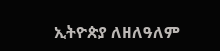ኢትዮጵያ ለዘለዓለም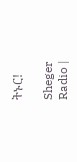ትኑር!

Sheger Radio |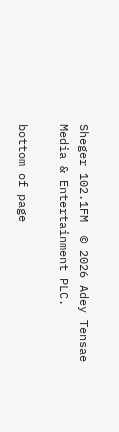Sheger 102.1FM  © 2026 Adey Tensae Media & Entertainment PLC.

bottom of page